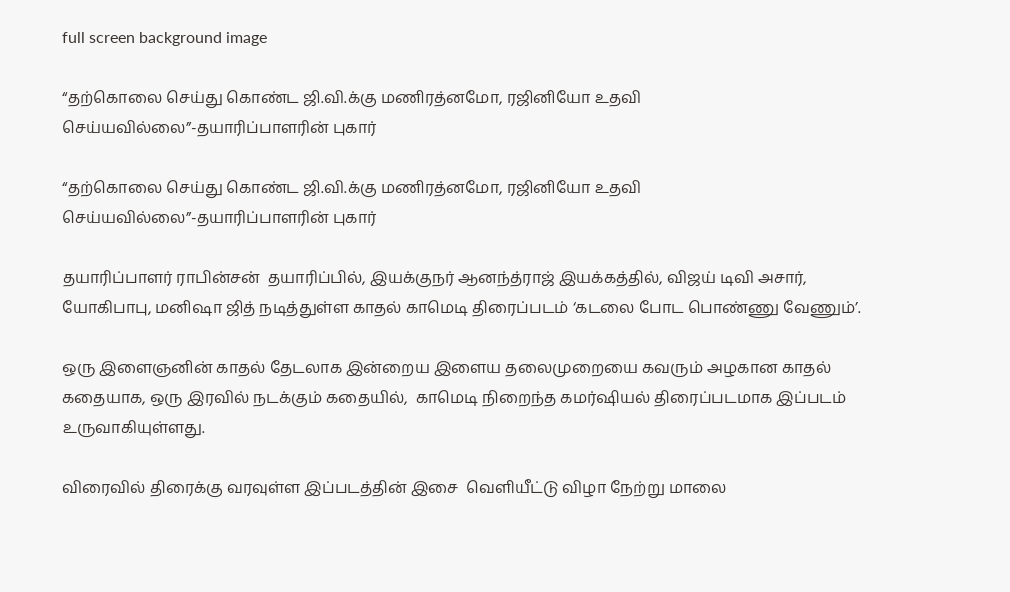full screen background image

“தற்கொலை செய்து கொண்ட ஜி.வி.க்கு மணிரத்னமோ, ரஜினியோ உதவி செய்யவில்லை”-தயாரிப்பாளரின் புகார்

“தற்கொலை செய்து கொண்ட ஜி.வி.க்கு மணிரத்னமோ, ரஜினியோ உதவி செய்யவில்லை”-தயாரிப்பாளரின் புகார்

தயாரிப்பாளர் ராபின்சன்  தயாரிப்பில், இயக்குநர் ஆனந்த்ராஜ் இயக்கத்தில், விஜய் டிவி அசார், யோகிபாபு, மனிஷா ஜித் நடித்துள்ள காதல் காமெடி திரைப்படம் ‘கடலை போட பொண்ணு வேணும்’.

ஒரு இளைஞனின் காதல் தேடலாக இன்றைய இளைய தலைமுறையை கவரும் அழகான காதல் கதையாக, ஒரு இரவில் நடக்கும் கதையில்,  காமெடி நிறைந்த கமர்ஷியல் திரைப்படமாக இப்படம் உருவாகியுள்ளது.

விரைவில் திரைக்கு வரவுள்ள இப்படத்தின் இசை  வெளியீட்டு விழா நேற்று மாலை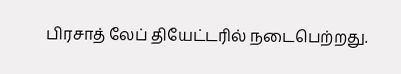பிரசாத் லேப் தியேட்டரில் நடைபெற்றது.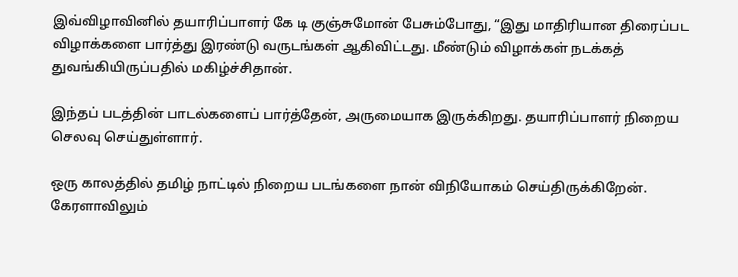இவ்விழாவினில் தயாரிப்பாளர் கே டி குஞ்சுமோன் பேசும்போது, “இது மாதிரியான திரைப்பட விழாக்களை பார்த்து இரண்டு வருடங்கள் ஆகிவிட்டது. மீண்டும் விழாக்கள் நடக்கத் துவங்கியிருப்பதில் மகிழ்ச்சிதான்.

இந்தப் படத்தின் பாடல்களைப் பார்த்தேன், அருமையாக இருக்கிறது. தயாரிப்பாளர் நிறைய செலவு செய்துள்ளார்.

ஒரு காலத்தில் தமிழ் நாட்டில் நிறைய படங்களை நான் விநியோகம் செய்திருக்கிறேன். கேரளாவிலும்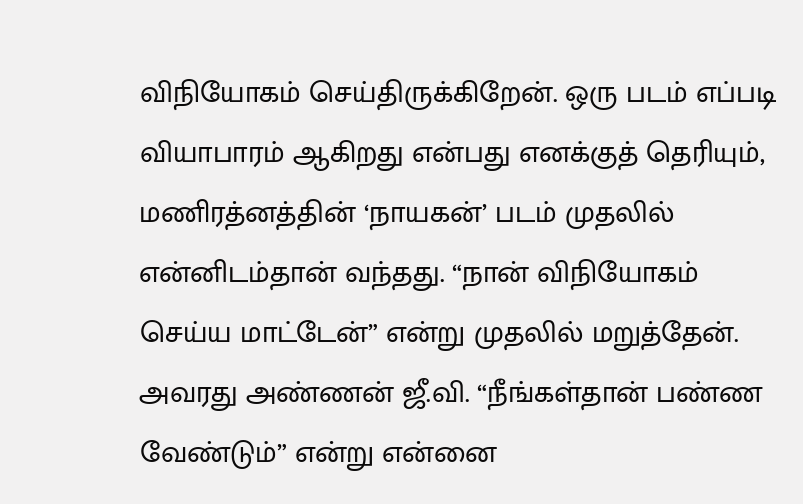விநியோகம் செய்திருக்கிறேன். ஒரு படம் எப்படி வியாபாரம் ஆகிறது என்பது எனக்குத் தெரியும், மணிரத்னத்தின் ‘நாயகன்’ படம் முதலில் என்னிடம்தான் வந்தது. “நான் விநியோகம் செய்ய மாட்டேன்” என்று முதலில் மறுத்தேன். அவரது அண்ணன் ஜீ.வி. “நீங்கள்தான் பண்ண வேண்டும்” என்று என்னை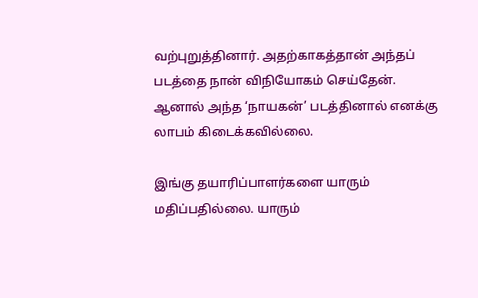வற்புறுத்தினார். அதற்காகத்தான் அந்தப் படத்தை நான் விநியோகம் செய்தேன். ஆனால் அந்த ‘நாயகன்’ படத்தினால் எனக்கு லாபம் கிடைக்கவில்லை.

இங்கு தயாரிப்பாளர்களை யாரும் மதிப்பதில்லை. யாரும்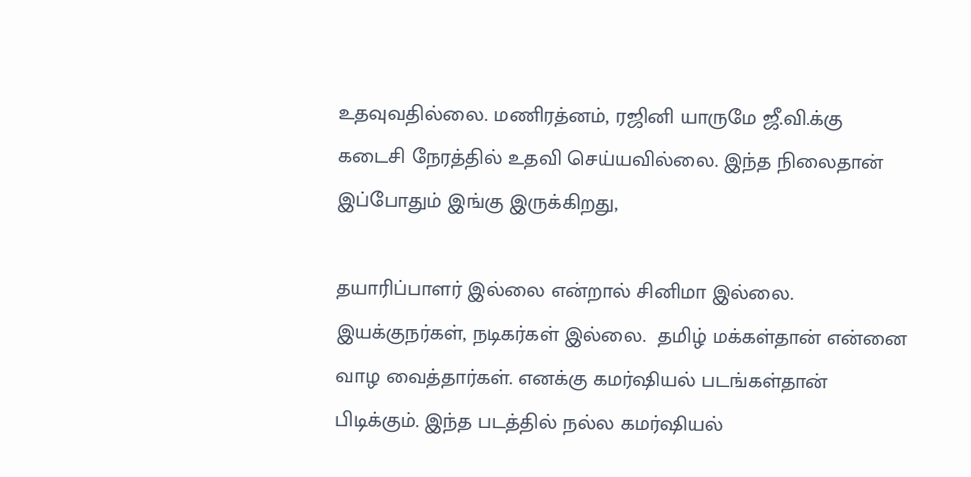உதவுவதில்லை. மணிரத்னம், ரஜினி யாருமே ஜீ.வி.க்கு  கடைசி நேரத்தில் உதவி செய்யவில்லை. இந்த நிலைதான் இப்போதும் இங்கு இருக்கிறது,

தயாரிப்பாளர் இல்லை என்றால் சினிமா இல்லை. இயக்குநர்கள், நடிகர்கள் இல்லை.  தமிழ் மக்கள்தான் என்னை வாழ வைத்தார்கள். எனக்கு கமர்ஷியல் படங்கள்தான் பிடிக்கும். இந்த படத்தில் நல்ல கமர்ஷியல்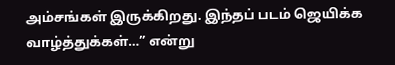அம்சங்கள் இருக்கிறது. இந்தப் படம் ஜெயிக்க வாழ்த்துக்கள்…” என்று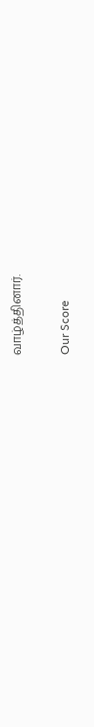வாழ்த்தினார்.

Our Score